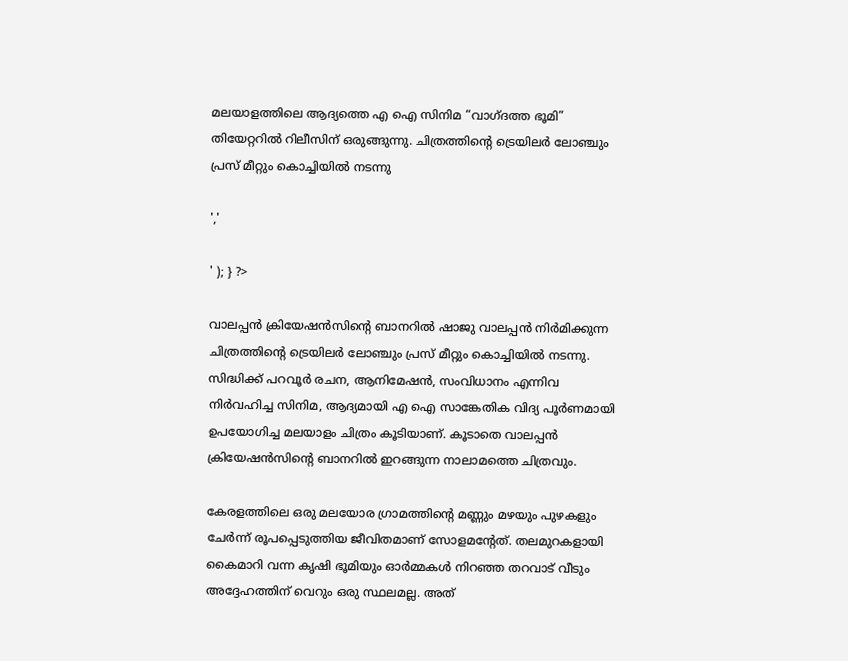മലയാളത്തിലെ ആദ്യത്തെ എ ഐ സിനിമ “വാഗ്ദത്ത ഭൂമി” തിയേറ്ററിൽ റിലീസിന് ഒരുങ്ങുന്നു. ചിത്രത്തിന്റെ ട്രെയിലർ ലോഞ്ചും പ്രസ് മീറ്റും കൊച്ചിയിൽ നടന്നു

','

' ); } ?>

വാലപ്പൻ ക്രിയേഷൻസിന്റെ ബാനറിൽ ഷാജു വാലപ്പൻ നിർമിക്കുന്ന ചിത്രത്തിന്റെ ട്രെയിലർ ലോഞ്ചും പ്രസ് മീറ്റും കൊച്ചിയിൽ നടന്നു. സിദ്ധിക്ക് പറവൂർ രചന, ആനിമേഷൻ, സംവിധാനം എന്നിവ നിർവഹിച്ച സിനിമ, ആദ്യമായി എ ഐ സാങ്കേതിക വിദ്യ പൂർണമായി ഉപയോഗിച്ച മലയാളം ചിത്രം കൂടിയാണ്. കൂടാതെ വാലപ്പൻ ക്രിയേഷൻസിന്റെ ബാനറിൽ ഇറങ്ങുന്ന നാലാമത്തെ ചിത്രവും.

കേരളത്തിലെ ഒരു മലയോര ഗ്രാമത്തിന്റെ മണ്ണും മഴയും പുഴകളും ചേർന്ന്‌ രൂപപ്പെടുത്തിയ ജീവിതമാണ് സോളമന്റേത്. തലമുറകളായി കൈമാറി വന്ന കൃഷി ഭൂമിയും ഓർമ്മകൾ നിറഞ്ഞ തറവാട് വീടും അദ്ദേഹത്തിന് വെറും ഒരു സ്ഥലമല്ല. അത്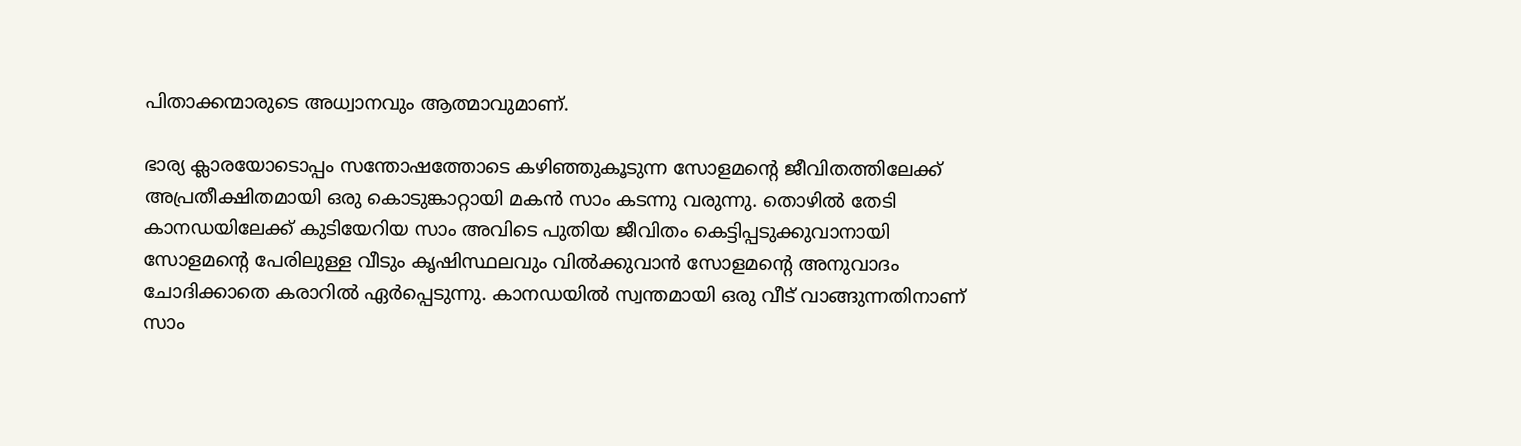പിതാക്കന്മാരുടെ അധ്വാനവും ആത്മാവുമാണ്.

ഭാര്യ ക്ലാരയോടൊപ്പം സന്തോഷത്തോടെ കഴിഞ്ഞുകൂടുന്ന സോളമന്റെ ജീവിതത്തിലേക്ക്‌ അപ്രതീക്ഷിതമായി ഒരു കൊടുങ്കാറ്റായി മകൻ സാം കടന്നു വരുന്നു. തൊഴിൽ തേടി കാനഡയിലേക്ക് കുടിയേറിയ സാം അവിടെ പുതിയ ജീവിതം കെട്ടിപ്പടുക്കുവാനായി സോളമന്റെ പേരിലുള്ള വീടും കൃഷിസ്ഥലവും വിൽക്കുവാൻ സോളമന്റെ അനുവാദം ചോദിക്കാതെ കരാറിൽ ഏർപ്പെടുന്നു. കാനഡയിൽ സ്വന്തമായി ഒരു വീട് വാങ്ങുന്നതിനാണ് സാം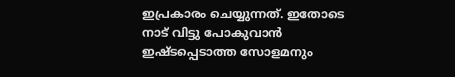ഇപ്രകാരം ചെയ്യുന്നത്. ഇതോടെ നാട് വിട്ടു പോകുവാൻ ഇഷ്ടപ്പെടാത്ത സോളമനും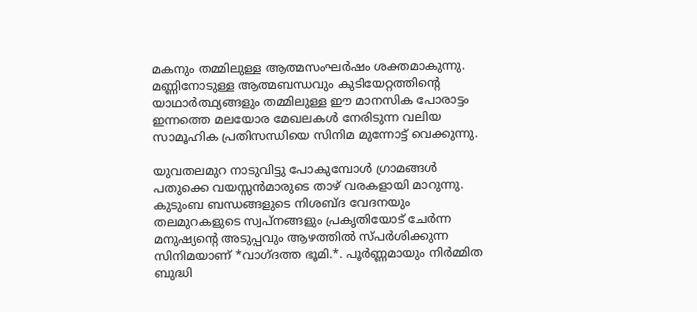മകനും തമ്മിലുള്ള ആത്മസംഘർഷം ശക്തമാകുന്നു. മണ്ണിനോടുള്ള ആത്മബന്ധവും കുടിയേറ്റത്തിന്റെ യാഥാർത്ഥ്യങ്ങളും തമ്മിലുള്ള ഈ മാനസിക പോരാട്ടം ഇന്നത്തെ മലയോര മേഖലകൾ നേരിടുന്ന വലിയ സാമൂഹിക പ്രതിസന്ധിയെ സിനിമ മുന്നോട്ട് വെക്കുന്നു.

യുവതലമുറ നാടുവിട്ടു പോകുമ്പോൾ ഗ്രാമങ്ങൾ പതുക്കെ വയസ്സൻമാരുടെ താഴ് വരകളായി മാറുന്നു. കുടുംബ ബന്ധങ്ങളുടെ നിശബ്ദ വേദനയും തലമുറകളുടെ സ്വപ്നങ്ങളും പ്രകൃതിയോട് ചേർന്ന മനുഷ്യന്റെ അടുപ്പവും ആഴത്തിൽ സ്പർശിക്കുന്ന സിനിമയാണ് *വാഗ്ദത്ത ഭൂമി.*. പൂർണ്ണമായും നിർമ്മിത ബുദ്ധി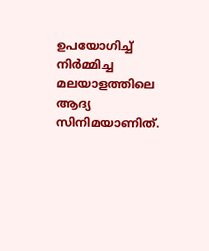ഉപയോഗിച്ച് നിർമ്മിച്ച മലയാളത്തിലെ ആദ്യ സിനിമയാണിത്.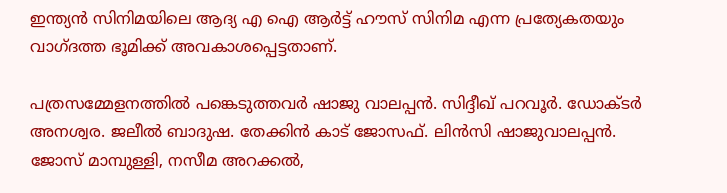ഇന്ത്യൻ സിനിമയിലെ ആദ്യ എ ഐ ആർട്ട് ഹൗസ് സിനിമ എന്ന പ്രത്യേകതയും വാഗ്ദത്ത ഭൂമിക്ക് അവകാശപ്പെട്ടതാണ്.

പത്രസമ്മേളനത്തിൽ പങ്കെടുത്തവർ ഷാജു വാലപ്പൻ. സിദ്ദീഖ് പറവൂർ. ഡോക്ടർ അനശ്വര. ജലീൽ ബാദുഷ. തേക്കിൻ കാട് ജോസഫ്. ലിൻസി ഷാജുവാലപ്പൻ. ജോസ് മാമ്പുള്ളി, നസീമ അറക്കൽ,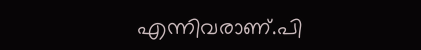എന്നിവരാണ്.പി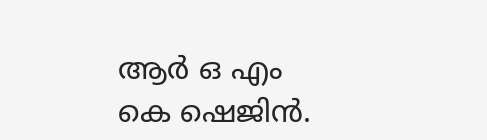ആർ ഒ എം കെ ഷെജിൻ.